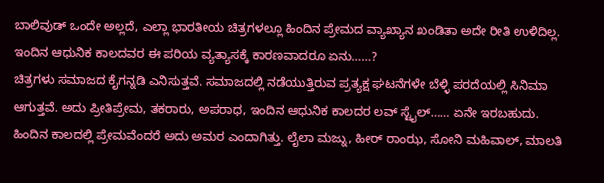ಬಾಲಿವುಡ್ ಒಂದೇ ಅಲ್ಲದೆ, ಎಲ್ಲಾ ಭಾರತೀಯ ಚಿತ್ರಗಳಲ್ಲೂ ಹಿಂದಿನ ಪ್ರೇಮದ ವ್ಯಾಖ್ಯಾನ ಖಂಡಿತಾ ಅದೇ ರೀತಿ ಉಳಿದಿಲ್ಲ. ಇಂದಿನ ಆಧುನಿಕ ಕಾಲದವರ ಈ ಪರಿಯ ವ್ಯತ್ಯಾಸಕ್ಕೆ ಕಾರಣವಾದರೂ ಏನು……?
ಚಿತ್ರಗಳು ಸಮಾಜದ ಕೈಗನ್ನಡಿ ಎನಿಸುತ್ತವೆ. ಸಮಾಜದಲ್ಲಿ ನಡೆಯುತ್ತಿರುವ ಪ್ರತ್ಯಕ್ಷ ಘಟನೆಗಳೇ ಬೆಳ್ಳಿ ಪರದೆಯಲ್ಲಿ ಸಿನಿಮಾ ಆಗುತ್ತವೆ. ಅದು ಪ್ರೀತಿಪ್ರೇಮ, ತಕರಾರು, ಅಪರಾಧ, ಇಂದಿನ ಆಧುನಿಕ ಕಾಲದರ ಲವ್ ಸ್ಟೈಲ್…… ಏನೇ ಇರಬಹುದು.
ಹಿಂದಿನ ಕಾಲದಲ್ಲಿ ಪ್ರೇಮವೆಂದರೆ ಅದು ಅಮರ ಎಂದಾಗಿತ್ತು. ಲೈಲಾ ಮಜ್ನು, ಹೀರ್ ರಾಂಝ, ಸೋನಿ ಮಹಿವಾಲ್, ಮಾಲತಿ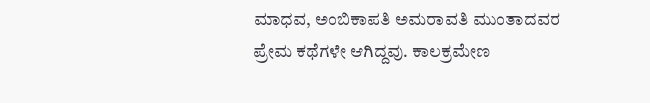ಮಾಧವ, ಅಂಬಿಕಾಪತಿ ಅಮರಾವತಿ ಮುಂತಾದವರ ಪ್ರೇಮ ಕಥೆಗಳೇ ಆಗಿದ್ದವು. ಕಾಲಕ್ರಮೇಣ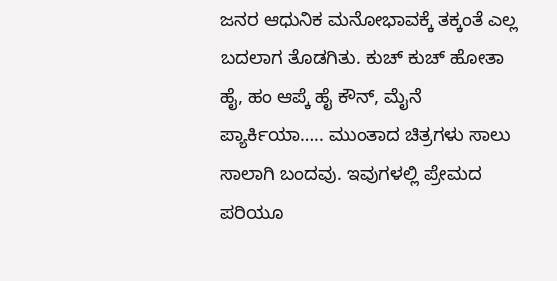ಜನರ ಆಧುನಿಕ ಮನೋಭಾವಕ್ಕೆ ತಕ್ಕಂತೆ ಎಲ್ಲ ಬದಲಾಗ ತೊಡಗಿತು. ಕುಚ್ ಕುಚ್ ಹೋತಾ ಹೈ, ಹಂ ಆಪ್ಕೆ ಹೈ ಕೌನ್, ಮೈನೆ ಪ್ಯಾರ್ಕಿಯಾ….. ಮುಂತಾದ ಚಿತ್ರಗಳು ಸಾಲು ಸಾಲಾಗಿ ಬಂದವು. ಇವುಗಳಲ್ಲಿ ಪ್ರೇಮದ ಪರಿಯೂ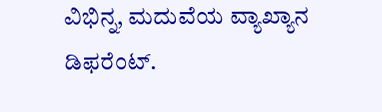ವಿಭಿನ್ನ, ಮದುವೆಯ ವ್ಯಾಖ್ಯಾನ ಡಿಫರೆಂಟ್.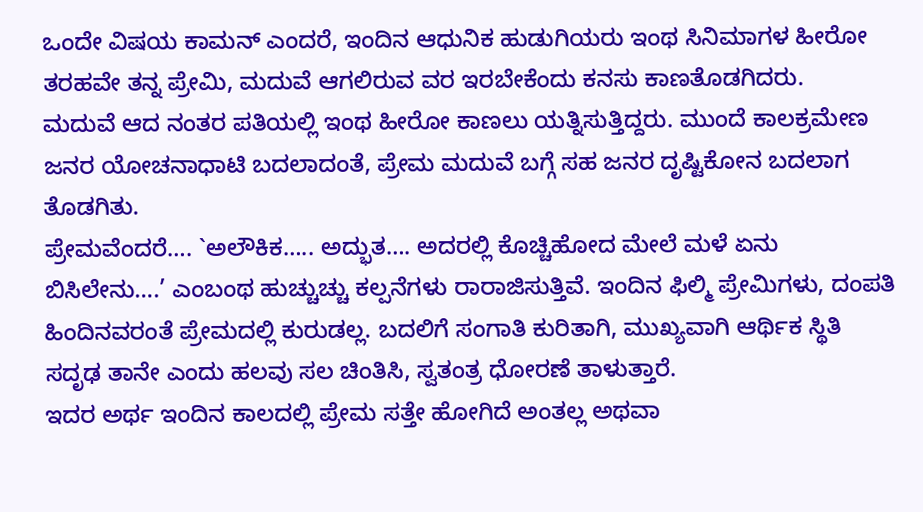ಒಂದೇ ವಿಷಯ ಕಾಮನ್ ಎಂದರೆ, ಇಂದಿನ ಆಧುನಿಕ ಹುಡುಗಿಯರು ಇಂಥ ಸಿನಿಮಾಗಳ ಹೀರೋ ತರಹವೇ ತನ್ನ ಪ್ರೇಮಿ, ಮದುವೆ ಆಗಲಿರುವ ವರ ಇರಬೇಕೆಂದು ಕನಸು ಕಾಣತೊಡಗಿದರು.
ಮದುವೆ ಆದ ನಂತರ ಪತಿಯಲ್ಲಿ ಇಂಥ ಹೀರೋ ಕಾಣಲು ಯತ್ನಿಸುತ್ತಿದ್ದರು. ಮುಂದೆ ಕಾಲಕ್ರಮೇಣ ಜನರ ಯೋಚನಾಧಾಟಿ ಬದಲಾದಂತೆ, ಪ್ರೇಮ ಮದುವೆ ಬಗ್ಗೆ ಸಹ ಜನರ ದೃಷ್ಟಿಕೋನ ಬದಲಾಗ ತೊಡಗಿತು.
ಪ್ರೇಮವೆಂದರೆ…. `ಅಲೌಕಿಕ….. ಅದ್ಭುತ…. ಅದರಲ್ಲಿ ಕೊಚ್ಚಿಹೋದ ಮೇಲೆ ಮಳೆ ಏನು ಬಿಸಿಲೇನು….’ ಎಂಬಂಥ ಹುಚ್ಚುಚ್ಚು ಕಲ್ಪನೆಗಳು ರಾರಾಜಿಸುತ್ತಿವೆ. ಇಂದಿನ ಫಿಲ್ಮಿ ಪ್ರೇಮಿಗಳು, ದಂಪತಿ ಹಿಂದಿನವರಂತೆ ಪ್ರೇಮದಲ್ಲಿ ಕುರುಡಲ್ಲ. ಬದಲಿಗೆ ಸಂಗಾತಿ ಕುರಿತಾಗಿ, ಮುಖ್ಯವಾಗಿ ಆರ್ಥಿಕ ಸ್ಥಿತಿ ಸದೃಢ ತಾನೇ ಎಂದು ಹಲವು ಸಲ ಚಿಂತಿಸಿ, ಸ್ವತಂತ್ರ ಧೋರಣೆ ತಾಳುತ್ತಾರೆ.
ಇದರ ಅರ್ಥ ಇಂದಿನ ಕಾಲದಲ್ಲಿ ಪ್ರೇಮ ಸತ್ತೇ ಹೋಗಿದೆ ಅಂತಲ್ಲ ಅಥವಾ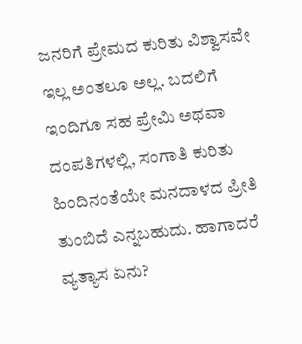ಜನರಿಗೆ ಪ್ರೇಮದ ಕುರಿತು ವಿಶ್ವಾಸವೇ ಇಲ್ಲ ಅಂತಲೂ ಅಲ್ಲ. ಬದಲಿಗೆ ಇಂದಿಗೂ ಸಹ ಪ್ರೇಮಿ ಅಥವಾ ದಂಪತಿಗಳಲ್ಲಿ, ಸಂಗಾತಿ ಕುರಿತು ಹಿಂದಿನಂತೆಯೇ ಮನದಾಳದ ಪ್ರೀತಿ ತುಂಬಿದೆ ಎನ್ನಬಹುದು. ಹಾಗಾದರೆ ವ್ಯತ್ಯಾಸ ಏನು?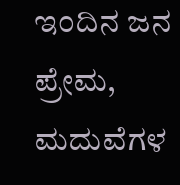ಇಂದಿನ ಜನ ಪ್ರೇಮ, ಮದುವೆಗಳ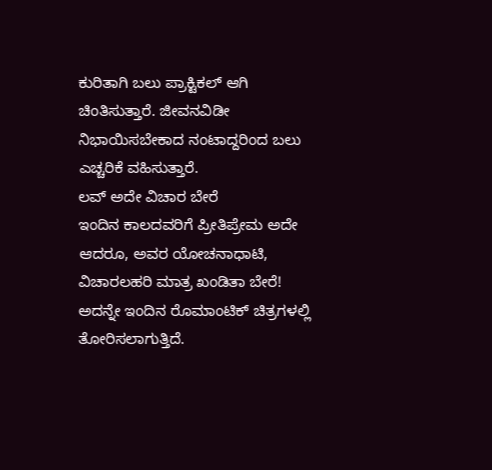ಕುರಿತಾಗಿ ಬಲು ಪ್ರಾಕ್ಟಿಕಲ್ ಆಗಿ ಚಿಂತಿಸುತ್ತಾರೆ. ಜೀವನವಿಡೀ ನಿಭಾಯಿಸಬೇಕಾದ ನಂಟಾದ್ದರಿಂದ ಬಲು ಎಚ್ಚರಿಕೆ ವಹಿಸುತ್ತಾರೆ.
ಲವ್ ಅದೇ ವಿಚಾರ ಬೇರೆ
ಇಂದಿನ ಕಾಲದವರಿಗೆ ಪ್ರೀತಿಪ್ರೇಮ ಅದೇ ಆದರೂ, ಅವರ ಯೋಚನಾಧಾಟಿ, ವಿಚಾರಲಹರಿ ಮಾತ್ರ ಖಂಡಿತಾ ಬೇರೆ! ಅದನ್ನೇ ಇಂದಿನ ರೊಮಾಂಟಿಕ್ ಚಿತ್ರಗಳಲ್ಲಿ ತೋರಿಸಲಾಗುತ್ತಿದೆ.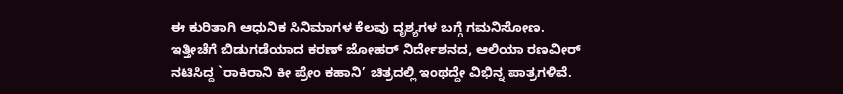ಈ ಕುರಿತಾಗಿ ಆಧುನಿಕ ಸಿನಿಮಾಗಳ ಕೆಲವು ದೃಶ್ಯಗಳ ಬಗ್ಗೆ ಗಮನಿಸೋಣ.
ಇತ್ತೀಚೆಗೆ ಬಿಡುಗಡೆಯಾದ ಕರಣ್ ಜೋಹರ್ ನಿರ್ದೇಶನದ, ಆಲಿಯಾ ರಣವೀರ್ ನಟಿಸಿದ್ದ `ರಾಕಿರಾನಿ ಕೀ ಪ್ರೇಂ ಕಹಾನಿ’ ಚಿತ್ರದಲ್ಲಿ ಇಂಥದ್ದೇ ವಿಭಿನ್ನ ಪಾತ್ರಗಳಿವೆ.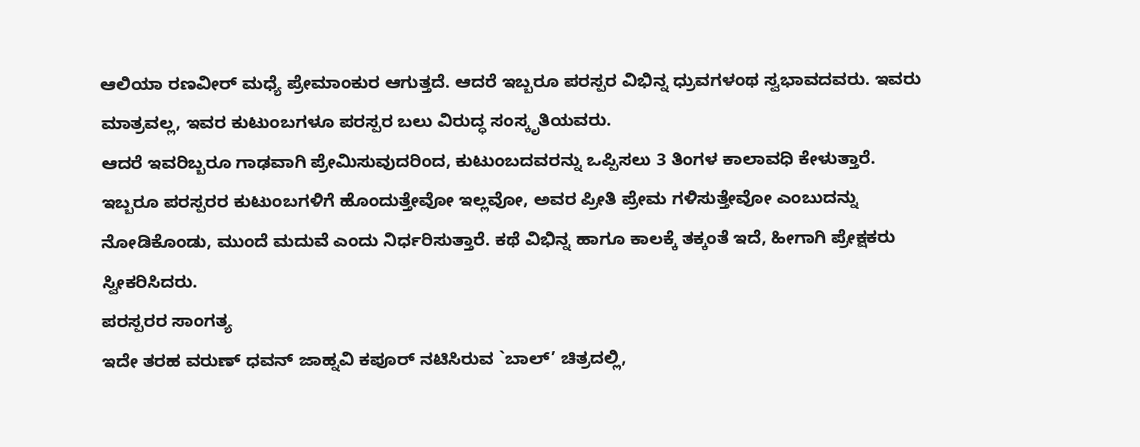ಆಲಿಯಾ ರಣವೀರ್ ಮಧ್ಯೆ ಪ್ರೇಮಾಂಕುರ ಆಗುತ್ತದೆ. ಆದರೆ ಇಬ್ಬರೂ ಪರಸ್ಪರ ವಿಭಿನ್ನ ಧ್ರುವಗಳಂಥ ಸ್ವಭಾವದವರು. ಇವರು ಮಾತ್ರವಲ್ಲ, ಇವರ ಕುಟುಂಬಗಳೂ ಪರಸ್ಪರ ಬಲು ವಿರುದ್ಧ ಸಂಸ್ಕೃತಿಯವರು.
ಆದರೆ ಇವರಿಬ್ಬರೂ ಗಾಢವಾಗಿ ಪ್ರೇಮಿಸುವುದರಿಂದ, ಕುಟುಂಬದವರನ್ನು ಒಪ್ಪಿಸಲು 3 ತಿಂಗಳ ಕಾಲಾವಧಿ ಕೇಳುತ್ತಾರೆ. ಇಬ್ಬರೂ ಪರಸ್ಪರರ ಕುಟುಂಬಗಳಿಗೆ ಹೊಂದುತ್ತೇವೋ ಇಲ್ಲವೋ, ಅವರ ಪ್ರೀತಿ ಪ್ರೇಮ ಗಳಿಸುತ್ತೇವೋ ಎಂಬುದನ್ನು ನೋಡಿಕೊಂಡು, ಮುಂದೆ ಮದುವೆ ಎಂದು ನಿರ್ಧರಿಸುತ್ತಾರೆ. ಕಥೆ ವಿಭಿನ್ನ ಹಾಗೂ ಕಾಲಕ್ಕೆ ತಕ್ಕಂತೆ ಇದೆ, ಹೀಗಾಗಿ ಪ್ರೇಕ್ಷಕರು ಸ್ವೀಕರಿಸಿದರು.
ಪರಸ್ಪರರ ಸಾಂಗತ್ಯ
ಇದೇ ತರಹ ವರುಣ್ ಧವನ್ ಜಾಹ್ನವಿ ಕಪೂರ್ ನಟಿಸಿರುವ `ಬಾಲ್’ ಚಿತ್ರದಲ್ಲಿ,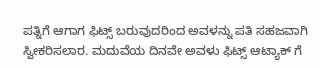ಪತ್ನಿಗೆ ಆಗಾಗ ಫಿಟ್ಸ್ ಬರುವುದರಿಂದ ಅವಳನ್ನು ಪತಿ ಸಹಜವಾಗಿ ಸ್ವೀಕರಿಸಲಾರ. ಮದುವೆಯ ದಿನವೇ ಅವಳು ಫಿಟ್ಸ್ ಆಟ್ಯಾಕ್ ಗೆ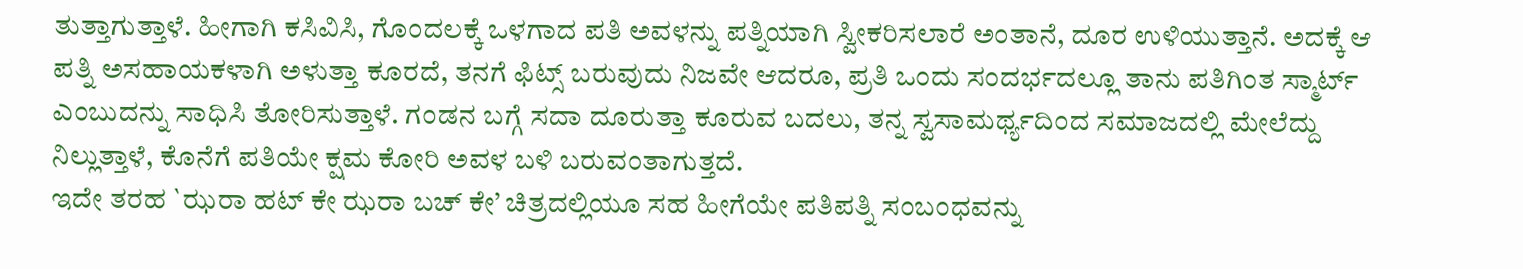ತುತ್ತಾಗುತ್ತಾಳೆ. ಹೀಗಾಗಿ ಕಸಿವಿಸಿ, ಗೊಂದಲಕ್ಕೆ ಒಳಗಾದ ಪತಿ ಅವಳನ್ನು ಪತ್ನಿಯಾಗಿ ಸ್ವೀಕರಿಸಲಾರೆ ಅಂತಾನೆ, ದೂರ ಉಳಿಯುತ್ತಾನೆ. ಅದಕ್ಕೆ ಆ ಪತ್ನಿ ಅಸಹಾಯಕಳಾಗಿ ಅಳುತ್ತಾ ಕೂರದೆ, ತನಗೆ ಫಿಟ್ಸ್ ಬರುವುದು ನಿಜವೇ ಆದರೂ, ಪ್ರತಿ ಒಂದು ಸಂದರ್ಭದಲ್ಲೂ ತಾನು ಪತಿಗಿಂತ ಸ್ಮಾರ್ಟ್ ಎಂಬುದನ್ನು ಸಾಧಿಸಿ ತೋರಿಸುತ್ತಾಳೆ. ಗಂಡನ ಬಗ್ಗೆ ಸದಾ ದೂರುತ್ತಾ ಕೂರುವ ಬದಲು, ತನ್ನ ಸ್ವಸಾಮರ್ಥ್ಯದಿಂದ ಸಮಾಜದಲ್ಲಿ ಮೇಲೆದ್ದು ನಿಲ್ಲುತ್ತಾಳೆ, ಕೊನೆಗೆ ಪತಿಯೇ ಕ್ಷಮ ಕೋರಿ ಅವಳ ಬಳಿ ಬರುವಂತಾಗುತ್ತದೆ.
ಇದೇ ತರಹ `ಝರಾ ಹಟ್ ಕೇ ಝರಾ ಬಚ್ ಕೇ’ ಚಿತ್ರದಲ್ಲಿಯೂ ಸಹ ಹೀಗೆಯೇ ಪತಿಪತ್ನಿ ಸಂಬಂಧವನ್ನು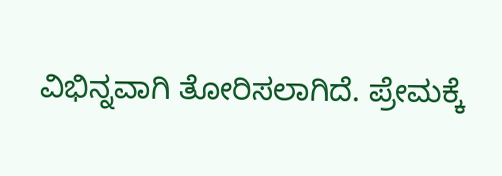ವಿಭಿನ್ನವಾಗಿ ತೋರಿಸಲಾಗಿದೆ. ಪ್ರೇಮಕ್ಕೆ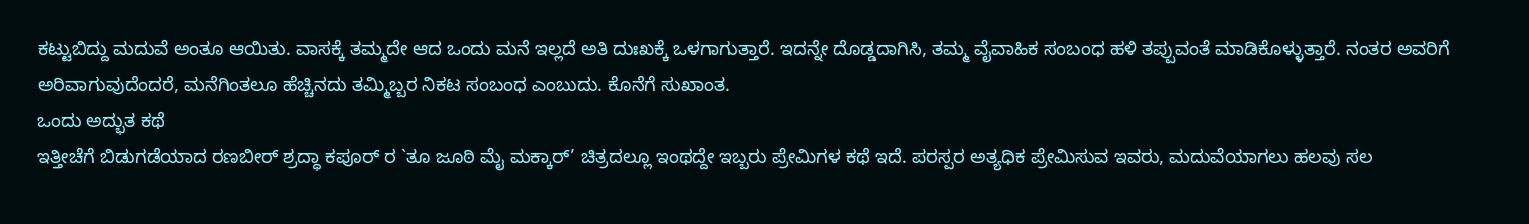ಕಟ್ಟುಬಿದ್ದು ಮದುವೆ ಅಂತೂ ಆಯಿತು. ವಾಸಕ್ಕೆ ತಮ್ಮದೇ ಆದ ಒಂದು ಮನೆ ಇಲ್ಲದೆ ಅತಿ ದುಃಖಕ್ಕೆ ಒಳಗಾಗುತ್ತಾರೆ. ಇದನ್ನೇ ದೊಡ್ಡದಾಗಿಸಿ, ತಮ್ಮ ವೈವಾಹಿಕ ಸಂಬಂಧ ಹಳಿ ತಪ್ಪುವಂತೆ ಮಾಡಿಕೊಳ್ಳುತ್ತಾರೆ. ನಂತರ ಅವರಿಗೆ ಅರಿವಾಗುವುದೆಂದರೆ, ಮನೆಗಿಂತಲೂ ಹೆಚ್ಚಿನದು ತಮ್ಮಿಬ್ಬರ ನಿಕಟ ಸಂಬಂಧ ಎಂಬುದು. ಕೊನೆಗೆ ಸುಖಾಂತ.
ಒಂದು ಅದ್ಭುತ ಕಥೆ
ಇತ್ತೀಚೆಗೆ ಬಿಡುಗಡೆಯಾದ ರಣಬೀರ್ ಶ್ರದ್ಧಾ ಕಪೂರ್ ರ `ತೂ ಜೂಠಿ ಮೈ ಮಕ್ಕಾರ್’ ಚಿತ್ರದಲ್ಲೂ ಇಂಥದ್ದೇ ಇಬ್ಬರು ಪ್ರೇಮಿಗಳ ಕಥೆ ಇದೆ. ಪರಸ್ಪರ ಅತ್ಯಧಿಕ ಪ್ರೇಮಿಸುವ ಇವರು, ಮದುವೆಯಾಗಲು ಹಲವು ಸಲ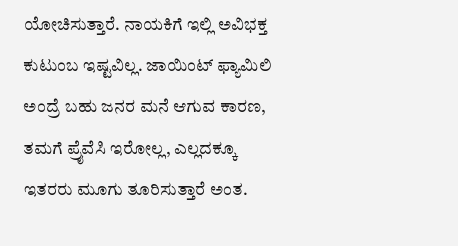ಯೋಚಿಸುತ್ತಾರೆ. ನಾಯಕಿಗೆ ಇಲ್ಲಿ ಅವಿಭಕ್ತ ಕುಟುಂಬ ಇಷ್ಟವಿಲ್ಲ. ಜಾಯಿಂಟ್ ಫ್ಯಾಮಿಲಿ ಅಂದ್ರೆ ಬಹು ಜನರ ಮನೆ ಆಗುವ ಕಾರಣ, ತಮಗೆ ಪ್ರೈವೆಸಿ ಇರೋಲ್ಲ, ಎಲ್ಲದಕ್ಕೂ ಇತರರು ಮೂಗು ತೂರಿಸುತ್ತಾರೆ ಅಂತ.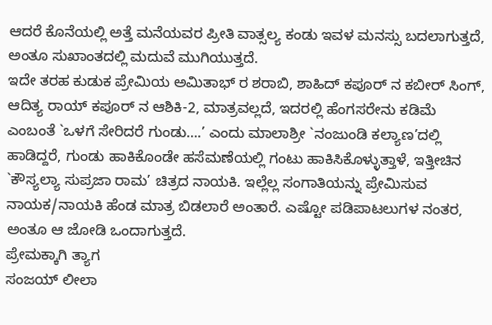ಆದರೆ ಕೊನೆಯಲ್ಲಿ ಅತ್ತೆ ಮನೆಯವರ ಪ್ರೀತಿ ವಾತ್ಸಲ್ಯ ಕಂಡು ಇವಳ ಮನಸ್ಸು ಬದಲಾಗುತ್ತದೆ, ಅಂತೂ ಸುಖಾಂತದಲ್ಲಿ ಮದುವೆ ಮುಗಿಯುತ್ತದೆ.
ಇದೇ ತರಹ ಕುಡುಕ ಪ್ರೇಮಿಯ ಅಮಿತಾಭ್ ರ ಶರಾಬಿ, ಶಾಹಿದ್ ಕಪೂರ್ ನ ಕಬೀರ್ ಸಿಂಗ್, ಆದಿತ್ಯ ರಾಯ್ ಕಪೂರ್ ನ ಆಶಿಕಿ-2, ಮಾತ್ರವಲ್ಲದೆ, ಇದರಲ್ಲಿ ಹೆಂಗಸರೇನು ಕಡಿಮೆ ಎಂಬಂತೆ `ಒಳಗೆ ಸೇರಿದರೆ ಗುಂಡು….’ ಎಂದು ಮಾಲಾಶ್ರೀ `ನಂಜುಂಡಿ ಕಲ್ಯಾಣ’ದಲ್ಲಿ ಹಾಡಿದ್ದರೆ, ಗುಂಡು ಹಾಕಿಕೊಂಡೇ ಹಸೆಮಣೆಯಲ್ಲಿ ಗಂಟು ಹಾಕಿಸಿಕೊಳ್ಳುತ್ತಾಳೆ, ಇತ್ತೀಚಿನ `ಕೌಸ್ಯಲ್ಯಾ ಸುಪ್ರಜಾ ರಾಮ’ ಚಿತ್ರದ ನಾಯಕಿ. ಇಲ್ಲೆಲ್ಲ ಸಂಗಾತಿಯನ್ನು ಪ್ರೇಮಿಸುವ ನಾಯಕ/ನಾಯಕಿ ಹೆಂಡ ಮಾತ್ರ ಬಿಡಲಾರೆ ಅಂತಾರೆ. ಎಷ್ಟೋ ಪಡಿಪಾಟಲುಗಳ ನಂತರ, ಅಂತೂ ಆ ಜೋಡಿ ಒಂದಾಗುತ್ತದೆ.
ಪ್ರೇಮಕ್ಕಾಗಿ ತ್ಯಾಗ
ಸಂಜಯ್ ಲೀಲಾ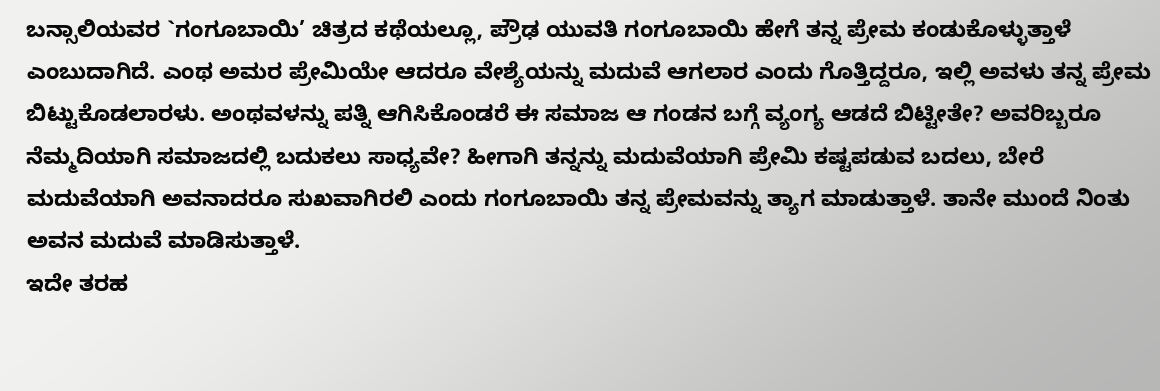ಬನ್ಸಾಲಿಯವರ `ಗಂಗೂಬಾಯಿ’ ಚಿತ್ರದ ಕಥೆಯಲ್ಲೂ, ಪ್ರೌಢ ಯುವತಿ ಗಂಗೂಬಾಯಿ ಹೇಗೆ ತನ್ನ ಪ್ರೇಮ ಕಂಡುಕೊಳ್ಳುತ್ತಾಳೆ ಎಂಬುದಾಗಿದೆ. ಎಂಥ ಅಮರ ಪ್ರೇಮಿಯೇ ಆದರೂ ವೇಶ್ಯೆಯನ್ನು ಮದುವೆ ಆಗಲಾರ ಎಂದು ಗೊತ್ತಿದ್ದರೂ, ಇಲ್ಲಿ ಅವಳು ತನ್ನ ಪ್ರೇಮ ಬಿಟ್ಟುಕೊಡಲಾರಳು. ಅಂಥವಳನ್ನು ಪತ್ನಿ ಆಗಿಸಿಕೊಂಡರೆ ಈ ಸಮಾಜ ಆ ಗಂಡನ ಬಗ್ಗೆ ವ್ಯಂಗ್ಯ ಆಡದೆ ಬಿಟ್ಟೀತೇ? ಅವರಿಬ್ಬರೂ ನೆಮ್ಮದಿಯಾಗಿ ಸಮಾಜದಲ್ಲಿ ಬದುಕಲು ಸಾಧ್ಯವೇ? ಹೀಗಾಗಿ ತನ್ನನ್ನು ಮದುವೆಯಾಗಿ ಪ್ರೇಮಿ ಕಷ್ಟಪಡುವ ಬದಲು, ಬೇರೆ ಮದುವೆಯಾಗಿ ಅವನಾದರೂ ಸುಖವಾಗಿರಲಿ ಎಂದು ಗಂಗೂಬಾಯಿ ತನ್ನ ಪ್ರೇಮವನ್ನು ತ್ಯಾಗ ಮಾಡುತ್ತಾಳೆ. ತಾನೇ ಮುಂದೆ ನಿಂತು ಅವನ ಮದುವೆ ಮಾಡಿಸುತ್ತಾಳೆ.
ಇದೇ ತರಹ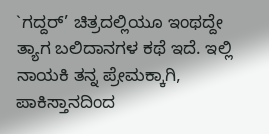`ಗದ್ದರ್’ ಚಿತ್ರದಲ್ಲಿಯೂ ಇಂಥದ್ದೇ ತ್ಯಾಗ ಬಲಿದಾನಗಳ ಕಥೆ ಇದೆ. ಇಲ್ಲಿ ನಾಯಕಿ ತನ್ನ ಪ್ರೇಮಕ್ಕಾಗಿ, ಪಾಕಿಸ್ತಾನದಿಂದ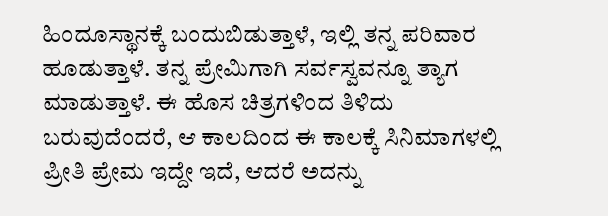ಹಿಂದೂಸ್ಥಾನಕ್ಕೆ ಬಂದುಬಿಡುತ್ತಾಳೆ, ಇಲ್ಲಿ ತನ್ನ ಪರಿವಾರ ಹೂಡುತ್ತಾಳೆ. ತನ್ನ ಪ್ರೇಮಿಗಾಗಿ ಸರ್ವಸ್ವವನ್ನೂ ತ್ಯಾಗ ಮಾಡುತ್ತಾಳೆ. ಈ ಹೊಸ ಚಿತ್ರಗಳಿಂದ ತಿಳಿದು ಬರುವುದೆಂದರೆ, ಆ ಕಾಲದಿಂದ ಈ ಕಾಲಕ್ಕೆ ಸಿನಿಮಾಗಳಲ್ಲಿ ಪ್ರೀತಿ ಪ್ರೇಮ ಇದ್ದೇ ಇದೆ, ಆದರೆ ಅದನ್ನು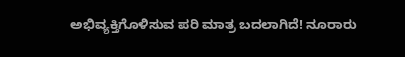ಅಭಿವ್ಯಕ್ತಿಗೊಳಿಸುವ ಪರಿ ಮಾತ್ರ ಬದಲಾಗಿದೆ! ನೂರಾರು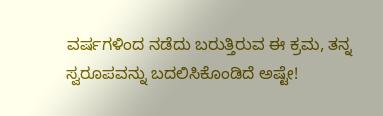ವರ್ಷಗಳಿಂದ ನಡೆದು ಬರುತ್ತಿರುವ ಈ ಕ್ರಮ, ತನ್ನ ಸ್ವರೂಪವನ್ನು ಬದಲಿಸಿಕೊಂಡಿದೆ ಅಷ್ಟೇ!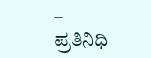– ಪ್ರತಿನಿಧಿ